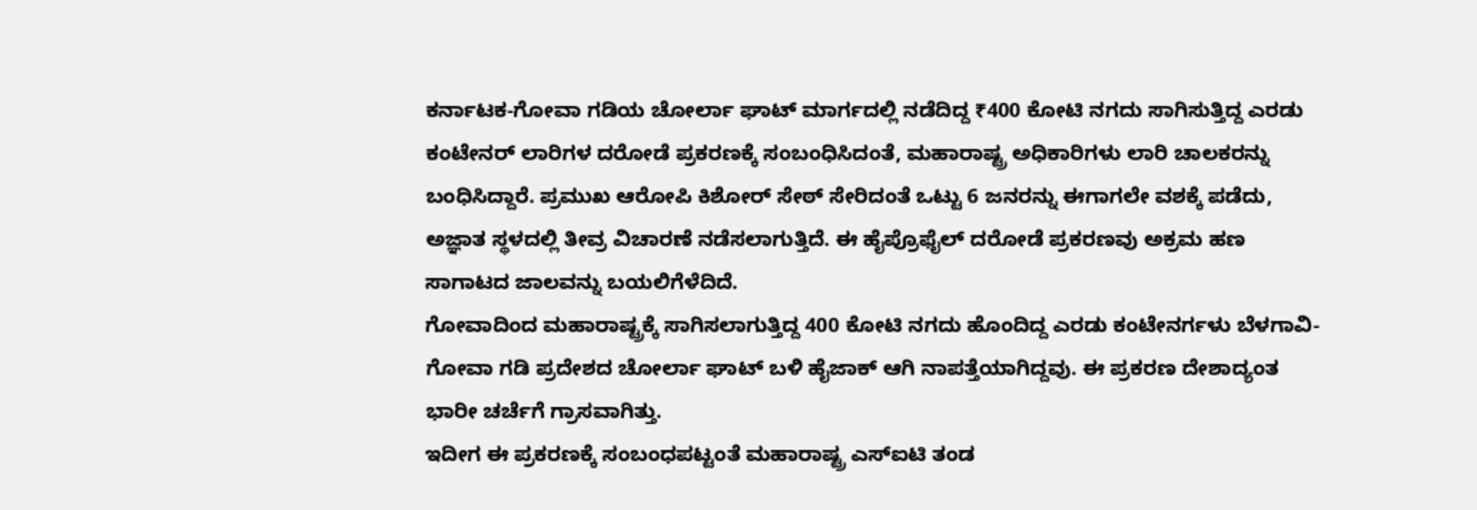ಕರ್ನಾಟಕ-ಗೋವಾ ಗಡಿಯ ಚೋರ್ಲಾ ಘಾಟ್ ಮಾರ್ಗದಲ್ಲಿ ನಡೆದಿದ್ದ ₹400 ಕೋಟಿ ನಗದು ಸಾಗಿಸುತ್ತಿದ್ದ ಎರಡು ಕಂಟೇನರ್ ಲಾರಿಗಳ ದರೋಡೆ ಪ್ರಕರಣಕ್ಕೆ ಸಂಬಂಧಿಸಿದಂತೆ, ಮಹಾರಾಷ್ಟ್ರ ಅಧಿಕಾರಿಗಳು ಲಾರಿ ಚಾಲಕರನ್ನು ಬಂಧಿಸಿದ್ದಾರೆ. ಪ್ರಮುಖ ಆರೋಪಿ ಕಿಶೋರ್ ಸೇಠ್ ಸೇರಿದಂತೆ ಒಟ್ಟು 6 ಜನರನ್ನು ಈಗಾಗಲೇ ವಶಕ್ಕೆ ಪಡೆದು, ಅಜ್ಞಾತ ಸ್ಥಳದಲ್ಲಿ ತೀವ್ರ ವಿಚಾರಣೆ ನಡೆಸಲಾಗುತ್ತಿದೆ. ಈ ಹೈಪ್ರೊಫೈಲ್ ದರೋಡೆ ಪ್ರಕರಣವು ಅಕ್ರಮ ಹಣ ಸಾಗಾಟದ ಜಾಲವನ್ನು ಬಯಲಿಗೆಳೆದಿದೆ.
ಗೋವಾದಿಂದ ಮಹಾರಾಷ್ಟ್ರಕ್ಕೆ ಸಾಗಿಸಲಾಗುತ್ತಿದ್ದ 400 ಕೋಟಿ ನಗದು ಹೊಂದಿದ್ದ ಎರಡು ಕಂಟೇನರ್ಗಳು ಬೆಳಗಾವಿ-ಗೋವಾ ಗಡಿ ಪ್ರದೇಶದ ಚೋರ್ಲಾ ಘಾಟ್ ಬಳಿ ಹೈಜಾಕ್ ಆಗಿ ನಾಪತ್ತೆಯಾಗಿದ್ದವು. ಈ ಪ್ರಕರಣ ದೇಶಾದ್ಯಂತ ಭಾರೀ ಚರ್ಚೆಗೆ ಗ್ರಾಸವಾಗಿತ್ತು.
ಇದೀಗ ಈ ಪ್ರಕರಣಕ್ಕೆ ಸಂಬಂಧಪಟ್ಟಂತೆ ಮಹಾರಾಷ್ಟ್ರ ಎಸ್ಐಟಿ ತಂಡ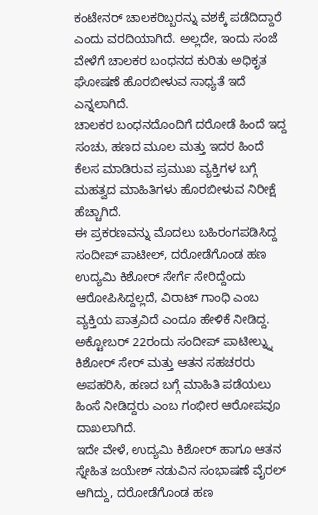ಕಂಟೇನರ್ ಚಾಲಕರಿಬ್ಬರನ್ನು ವಶಕ್ಕೆ ಪಡೆದಿದ್ದಾರೆ ಎಂದು ವರದಿಯಾಗಿದೆ. ಅಲ್ಲದೇ, ಇಂದು ಸಂಜೆ ವೇಳೆಗೆ ಚಾಲಕರ ಬಂಧನದ ಕುರಿತು ಅಧಿಕೃತ ಘೋಷಣೆ ಹೊರಬೀಳುವ ಸಾಧ್ಯತೆ ಇದೆ ಎನ್ನಲಾಗಿದೆ.
ಚಾಲಕರ ಬಂಧನದೊಂದಿಗೆ ದರೋಡೆ ಹಿಂದೆ ಇದ್ದ ಸಂಚು, ಹಣದ ಮೂಲ ಮತ್ತು ಇದರ ಹಿಂದೆ ಕೆಲಸ ಮಾಡಿರುವ ಪ್ರಮುಖ ವ್ಯಕ್ತಿಗಳ ಬಗ್ಗೆ ಮಹತ್ವದ ಮಾಹಿತಿಗಳು ಹೊರಬೀಳುವ ನಿರೀಕ್ಷೆ ಹೆಚ್ಚಾಗಿದೆ.
ಈ ಪ್ರಕರಣವನ್ನು ಮೊದಲು ಬಹಿರಂಗಪಡಿಸಿದ್ದ ಸಂದೀಪ್ ಪಾಟೀಲ್, ದರೋಡೆಗೊಂಡ ಹಣ ಉದ್ಯಮಿ ಕಿಶೋರ್ ಸೇರ್ಗೆ ಸೇರಿದ್ದೆಂದು ಆರೋಪಿಸಿದ್ದಲ್ಲದೆ, ವಿರಾಟ್ ಗಾಂಧಿ ಎಂಬ ವ್ಯಕ್ತಿಯ ಪಾತ್ರವಿದೆ ಎಂದೂ ಹೇಳಿಕೆ ನೀಡಿದ್ದ.
ಅಕ್ಟೋಬರ್ 22ರಂದು ಸಂದೀಪ್ ಪಾಟೀಲ್ನ್ನು ಕಿಶೋರ್ ಸೇರ್ ಮತ್ತು ಆತನ ಸಹಚರರು ಅಪಹರಿಸಿ, ಹಣದ ಬಗ್ಗೆ ಮಾಹಿತಿ ಪಡೆಯಲು ಹಿಂಸೆ ನೀಡಿದ್ದರು ಎಂಬ ಗಂಭೀರ ಆರೋಪವೂ ದಾಖಲಾಗಿದೆ.
ಇದೇ ವೇಳೆ, ಉದ್ಯಮಿ ಕಿಶೋರ್ ಹಾಗೂ ಆತನ ಸ್ನೇಹಿತ ಜಯೇಶ್ ನಡುವಿನ ಸಂಭಾಷಣೆ ವೈರಲ್ ಆಗಿದ್ದು, ದರೋಡೆಗೊಂಡ ಹಣ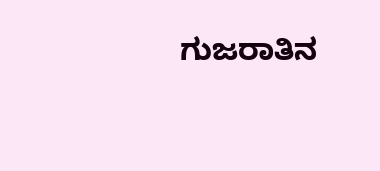ಗುಜರಾತಿನ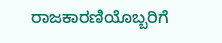ರಾಜಕಾರಣಿಯೊಬ್ಬರಿಗೆ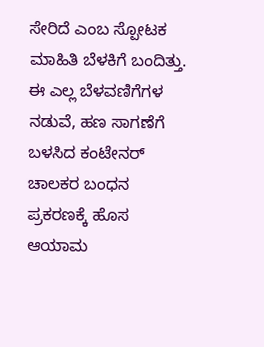ಸೇರಿದೆ ಎಂಬ ಸ್ಪೋಟಕ ಮಾಹಿತಿ ಬೆಳಕಿಗೆ ಬಂದಿತ್ತು. ಈ ಎಲ್ಲ ಬೆಳವಣಿಗೆಗಳ ನಡುವೆ, ಹಣ ಸಾಗಣೆಗೆ ಬಳಸಿದ ಕಂಟೇನರ್ ಚಾಲಕರ ಬಂಧನ ಪ್ರಕರಣಕ್ಕೆ ಹೊಸ ಆಯಾಮ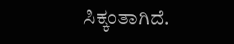ಸಿಕ್ಕಂತಾಗಿದೆ.